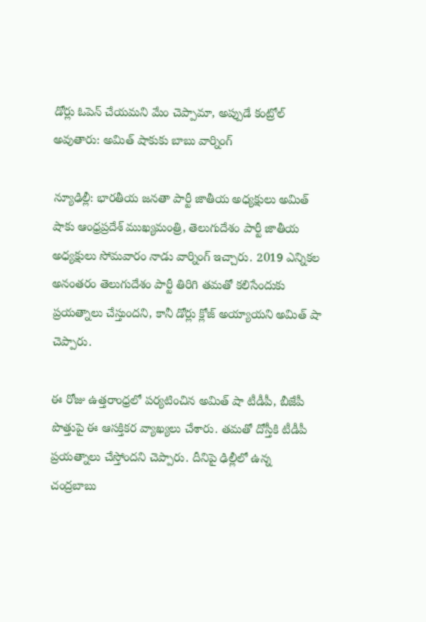డోర్లు ఓపెన్ చేయమని మేం చెప్పామా, అప్పుడే కంట్రోల్ అవుతారు: అమిత్ షాకు‌కు బాబు వార్నింగ్

న్యూఢిల్లీ: భారతీయ జనతా పార్టీ జాతీయ అధ్యక్షులు అమిత్ షాకు ఆంధ్రప్రదేశ్ ముఖ్యమంత్రి, తెలుగుదేశం పార్టీ జాతీయ అధ్యక్షులు సోమవారం నాడు వార్నింగ్ ఇచ్చారు. 2019 ఎన్నికల అనంతరం తెలుగుదేశం పార్టీ తిరిగి తమతో కలిసేందుకు ప్రయత్నాలు చేస్తుందని, కానీ డోర్లు క్లోజ్ అయ్యాయని అమిత్ షా చెప్పారు.

ఈ రోజు ఉత్తరాంధ్రలో పర్యటించిన అమిత్ షా టీడీపీ, బీజేపీ పొత్తుపై ఈ ఆసక్తికర వ్యాఖ్యలు చేశారు. తమతో దోస్తీకి టీడీపీ ప్రయత్నాలు చేస్తోందని చెప్పారు. దీనిపై ఢిల్లీలో ఉన్న చంద్రబాబు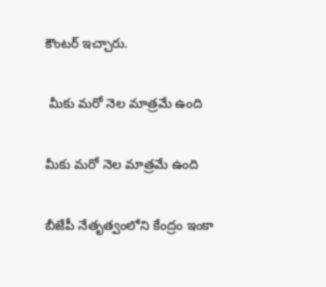కౌంటర్ ఇచ్చారు.

 మీకు మరో నెల మాత్రమే ఉంది

మీకు మరో నెల మాత్రమే ఉంది

బీజేపీ నేతృత్వంలోని కేంద్రం ఇంకా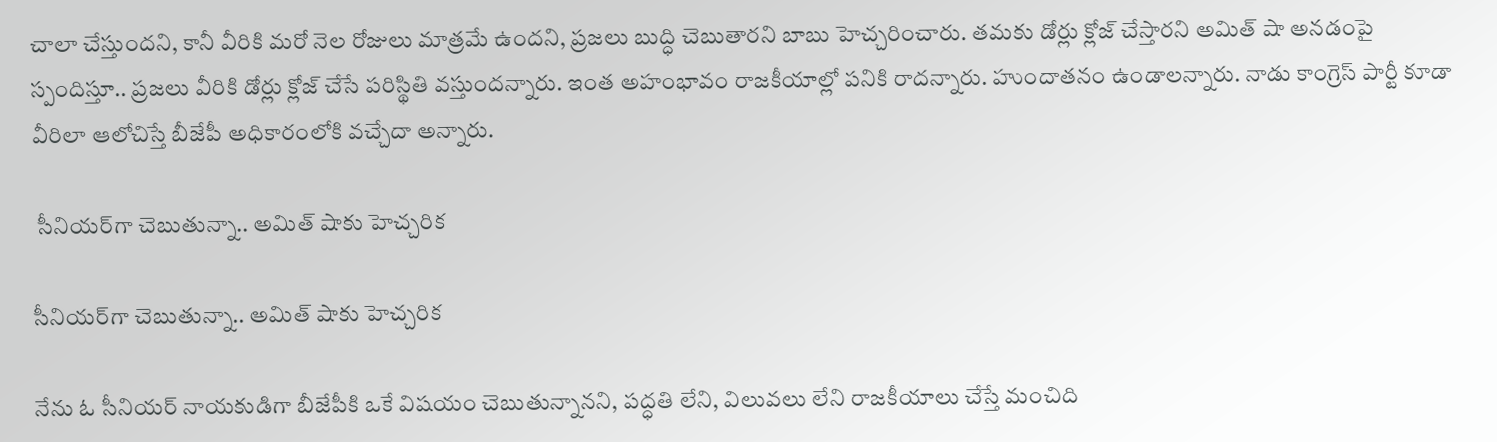చాలా చేస్తుందని, కానీ వీరికి మరో నెల రోజులు మాత్రమే ఉందని, ప్రజలు బుద్ధి చెబుతారని బాబు హెచ్చరించారు. తమకు డోర్లు క్లోజ్ చేస్తారని అమిత్ షా అనడంపై స్పందిస్తూ.. ప్రజలు వీరికి డోర్లు క్లోజ్ చేసే పరిస్థితి వస్తుందన్నారు. ఇంత అహంభావం రాజకీయాల్లో పనికి రాదన్నారు. హుందాతనం ఉండాలన్నారు. నాడు కాంగ్రెస్ పార్టీ కూడా వీరిలా ఆలోచిస్తే బీజేపీ అధికారంలోకి వచ్చేదా అన్నారు.

 సీనియర్‌గా చెబుతున్నా.. అమిత్ షాకు హెచ్చరిక

సీనియర్‌గా చెబుతున్నా.. అమిత్ షాకు హెచ్చరిక

నేను ఓ సీనియర్ నాయకుడిగా బీజేపీకి ఒకే విషయం చెబుతున్నానని, పద్ధతి లేని, విలువలు లేని రాజకీయాలు చేస్తే మంచిది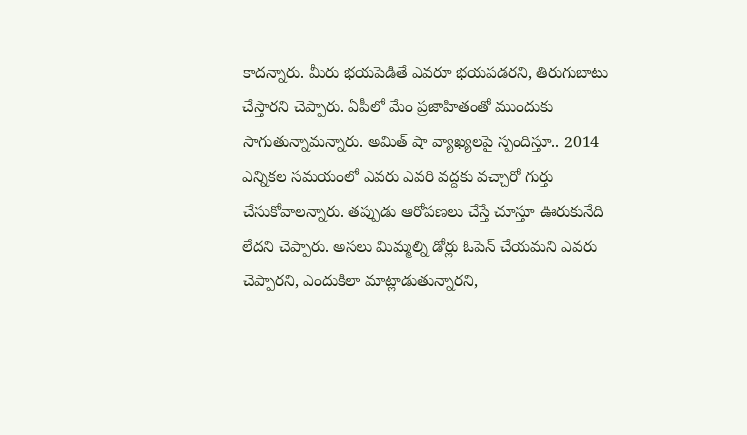కాదన్నారు. మీరు భయపెడితే ఎవరూ భయపడరని, తిరుగుబాటు చేస్తారని చెప్పారు. ఏపీలో మేం ప్రజాహితంతో ముందుకు సాగుతున్నామన్నారు. అమిత్ షా వ్యాఖ్యలపై స్పందిస్తూ.. 2014 ఎన్నికల సమయంలో ఎవరు ఎవరి వద్దకు వచ్చారో గుర్తు చేసుకోవాలన్నారు. తప్పుడు ఆరోపణలు చేస్తే చూస్తూ ఊరుకునేది లేదని చెప్పారు. అసలు మిమ్మల్ని డోర్లు ఓపెన్ చేయమని ఎవరు చెప్పారని, ఎందుకిలా మాట్లాడుతున్నారని,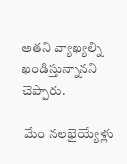అతని వ్యాఖ్యల్ని ఖండిస్తున్నానని చెప్పారు.

 మేం నలభైయ్యేళ్లు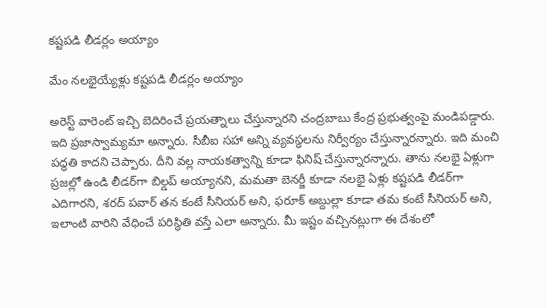కష్టపడి లీడర్లం అయ్యాం

మేం నలభైయ్యేళ్లు కష్టపడి లీడర్లం అయ్యాం

అరెస్ట్ వారెంట్ ఇచ్చి బెదిరించే ప్రయత్నాలు చేస్తున్నారని చంద్రబాబు కేంద్ర ప్రభుత్వంపై మండిపడ్డారు. ఇది ప్రజాస్వామ్యమా అన్నారు. సీబీఐ సహా అన్ని వ్యవస్థలను నిర్వీర్యం చేస్తున్నారన్నారు. ఇది మంచి పద్ధతి కాదని చెప్పారు. దీని వల్ల నాయకత్వాన్ని కూడా ఫినిష్ చేస్తున్నారన్నారు. తాను నలభై ఏళ్లుగా ప్రజల్లో ఉండి లీడర్‌గా బిల్డప్ అయ్యానని, మమతా బెనర్జీ కూడా నలభై ఏళ్లు కష్టపడి లీడర్‌గా ఎదిగారని, శరద్ పవార్ తన కంటే సీనియర్ అని, ఫరూక్ అబ్దుల్లా కూడా తమ కంటే సీనియర్ అని, ఇలాంటి వారిని వేధించే పరిస్థితి వస్తే ఎలా అన్నారు. మీ ఇష్టం వచ్చినట్లుగా ఈ దేశంలో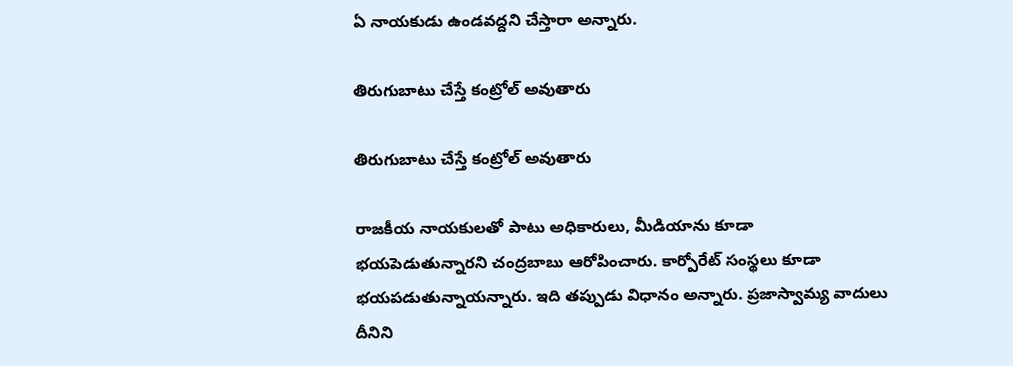ఏ నాయకుడు ఉండవద్దని చేస్తారా అన్నారు.

తిరుగుబాటు చేస్తే కంట్రోల్ అవుతారు

తిరుగుబాటు చేస్తే కంట్రోల్ అవుతారు

రాజకీయ నాయకులతో పాటు అధికారులు, మీడియాను కూడా భయపెడుతున్నారని చంద్రబాబు ఆరోపించారు. కార్పోరేట్ సంస్థలు కూడా భయపడుతున్నాయన్నారు. ఇది తప్పుడు విధానం అన్నారు. ప్రజాస్వామ్య వాదులు దీనిని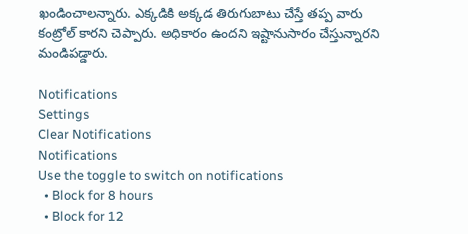ఖండించాలన్నారు. ఎక్కడికి అక్కడ తిరుగుబాటు చేస్తే తప్ప వారు కంట్రోల్ కారని చెప్పారు. అధికారం ఉందని ఇష్టానుసారం చేస్తున్నారని మండిపడ్డారు.

Notifications
Settings
Clear Notifications
Notifications
Use the toggle to switch on notifications
  • Block for 8 hours
  • Block for 12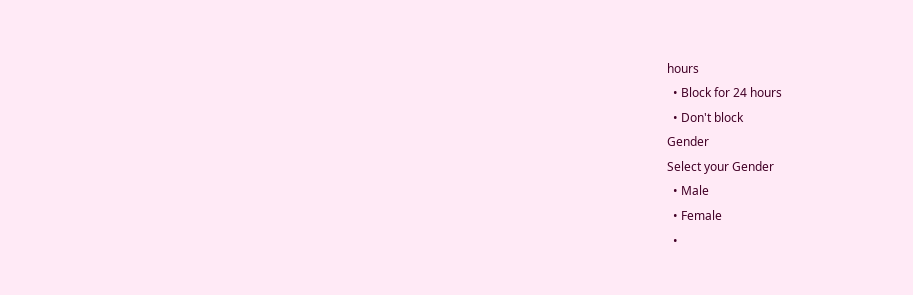hours
  • Block for 24 hours
  • Don't block
Gender
Select your Gender
  • Male
  • Female
  •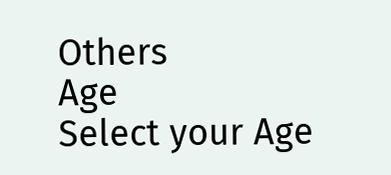Others
Age
Select your Age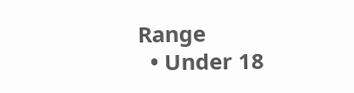Range
  • Under 18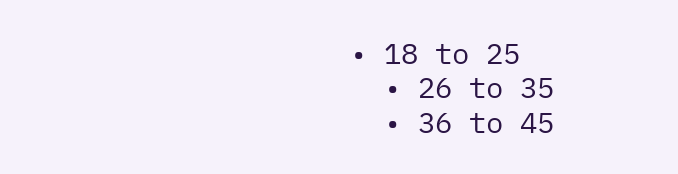• 18 to 25
  • 26 to 35
  • 36 to 45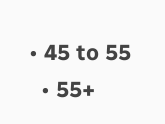• 45 to 55
  • 55+